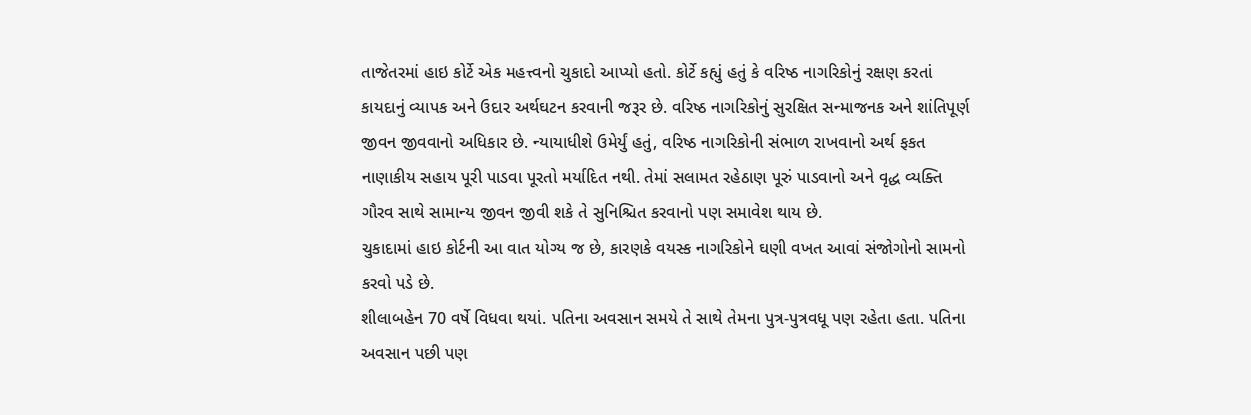તાજેતરમાં હાઇ કોર્ટે એક મહત્ત્વનો ચુકાદો આપ્યો હતો. કોર્ટે કહ્યું હતું કે વરિષ્ઠ નાગરિકોનું રક્ષણ કરતાં કાયદાનું વ્યાપક અને ઉદાર અર્થઘટન કરવાની જરૂર છે. વરિષ્ઠ નાગરિકોનું સુરક્ષિત સન્માજનક અને શાંતિપૂર્ણ જીવન જીવવાનો અધિકાર છે. ન્યાયાધીશે ઉમેર્યું હતું, વરિષ્ઠ નાગરિકોની સંભાળ રાખવાનો અર્થ ફકત નાણાકીય સહાય પૂરી પાડવા પૂરતો મર્યાદિત નથી. તેમાં સલામત રહેઠાણ પૂરું પાડવાનો અને વૃદ્ધ વ્યક્તિ ગૌરવ સાથે સામાન્ય જીવન જીવી શકે તે સુનિશ્ચિત કરવાનો પણ સમાવેશ થાય છે.
ચુકાદામાં હાઇ કોર્ટની આ વાત યોગ્ય જ છે, કારણકે વયસ્ક નાગરિકોને ઘણી વખત આવાં સંજોગોનો સામનો કરવો પડે છે.
શીલાબહેન 70 વર્ષે વિધવા થયાં. પતિના અવસાન સમયે તે સાથે તેમના પુત્ર-પુત્રવધૂ પણ રહેતા હતા. પતિના અવસાન પછી પણ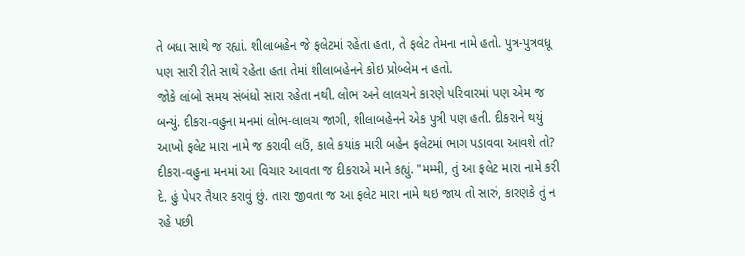તે બધા સાથે જ રહ્યાં. શીલાબહેન જે ફલેટમાં રહેતા હતા, તે ફલેટ તેમના નામે હતો. પુત્ર-પુત્રવધૂ પણ સારી રીતે સાથે રહેતા હતા તેમાં શીલાબહેનને કોઇ પ્રોબ્લેમ ન હતો.
જોકે લાંબો સમય સંબંધો સારા રહેતા નથી. લોભ અને લાલચને કારણે પરિવારમાં પણ એમ જ બન્યું. દીકરા-વહુના મનમાં લોભ-લાલચ જાગી, શીલાબહેનને એક પુત્રી પણ હતી. દીકરાને થયું આખો ફલેટ મારા નામે જ કરાવી લઉં, કાલે કયાંક મારી બહેન ફલેટમાં ભાગ પડાવવા આવશે તો? દીકરા-વહુના મનમાં આ વિચાર આવતા જ દીકરાએ માને કહ્યું. "મમ્મી, તું આ ફલેટ મારા નામે કરી દે. હું પેપર તૈયાર કરાવું છું. તારા જીવતા જ આ ફલેટ મારા નામે થઇ જાય તો સારું, કારણકે તું ન રહે પછી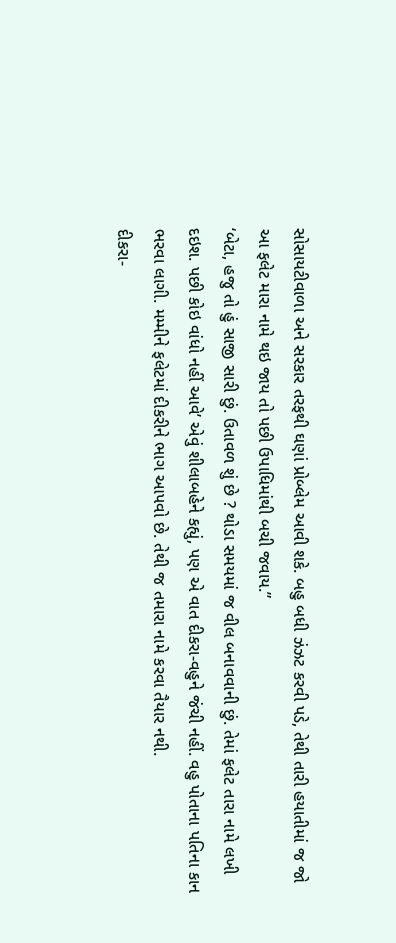સોસાયટીવાળા અને સરકાર તરફથી ઘણાં પ્રોબ્લેમ આવી શકે. બહુ બધી ઝંઝટ કરવી પડે, તેથી તારી હયાતીમાં જ જો આ ફલેટ મારા નામે થઇ જાય તો પછી ઉપાધિમાંથી બચી જવાય.”
‘બેટા, હજુ તો હું સાજી સારી છું. ઉતાવળ શું છે ? થોડા સમયમાં જ વીલ બનાવવાની છું. તેમાં ફલેટ તારા નામે લખી દઇશ. પછી કોઇ વાંધો નહીં આવે’ એવું શીલાબહેને કહ્યું, પણ એ વાત દીકરા-વહુને જંચી નહીં. વહુ પોતાના પતિના કાન ભરવા લાગી. મમ્મીને ફલેટમાં દીકરીને ભાગ આપવો છે. તેથી જ તમારા નામે કરવા તૈયાર નથી.
દીકરા-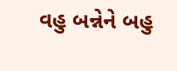વહુ બન્નેને બહુ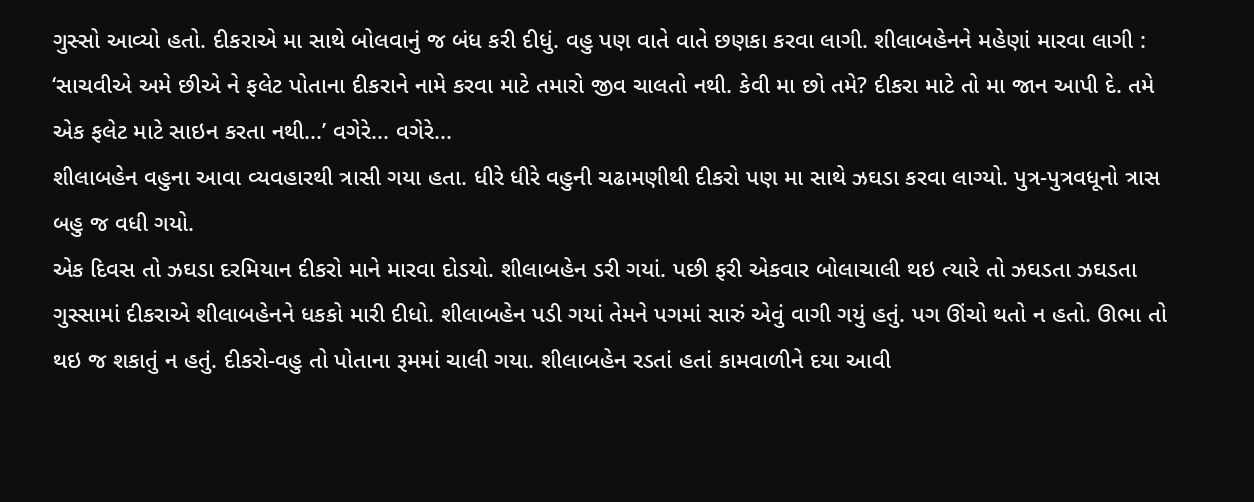ગુસ્સો આવ્યો હતો. દીકરાએ મા સાથે બોલવાનું જ બંધ કરી દીધું. વહુ પણ વાતે વાતે છણકા કરવા લાગી. શીલાબહેનને મહેણાં મારવા લાગી :
‘સાચવીએ અમે છીએ ને ફલેટ પોતાના દીકરાને નામે કરવા માટે તમારો જીવ ચાલતો નથી. કેવી મા છો તમે? દીકરા માટે તો મા જાન આપી દે. તમે એક ફલેટ માટે સાઇન કરતા નથી...’ વગેરે... વગેરે...
શીલાબહેન વહુના આવા વ્યવહારથી ત્રાસી ગયા હતા. ધીરે ધીરે વહુની ચઢામણીથી દીકરો પણ મા સાથે ઝઘડા કરવા લાગ્યો. પુત્ર-પુત્રવધૂનો ત્રાસ બહુ જ વધી ગયો.
એક દિવસ તો ઝઘડા દરમિયાન દીકરો માને મારવા દોડયો. શીલાબહેન ડરી ગયાં. પછી ફરી એકવાર બોલાચાલી થઇ ત્યારે તો ઝઘડતા ઝઘડતા ગુસ્સામાં દીકરાએ શીલાબહેનને ધકકો મારી દીધો. શીલાબહેન પડી ગયાં તેમને પગમાં સારું એવું વાગી ગયું હતું. પગ ઊંચો થતો ન હતો. ઊભા તો થઇ જ શકાતું ન હતું. દીકરો-વહુ તો પોતાના રૂમમાં ચાલી ગયા. શીલાબહેન રડતાં હતાં કામવાળીને દયા આવી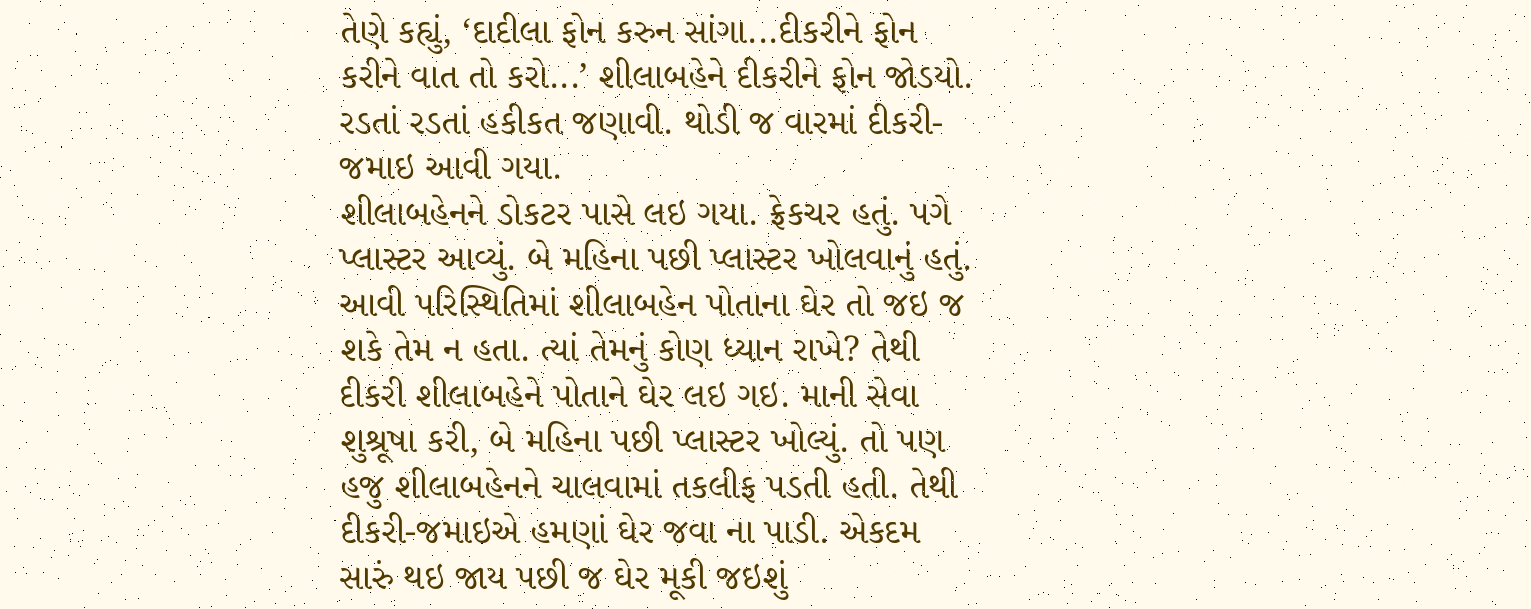તેણે કહ્યું, ‘દાદીલા ફોન કરુન સાંગા...દીકરીને ફોન કરીને વાત તો કરો...’ શીલાબહેને દીકરીને ફોન જોડયો. રડતાં રડતાં હકીકત જણાવી. થોડી જ વારમાં દીકરી-જમાઇ આવી ગયા.
શીલાબહેનને ડોકટર પાસે લઇ ગયા. ફ્રેકચર હતું. પગે પ્લાસ્ટર આવ્યું. બે મહિના પછી પ્લાસ્ટર ખોલવાનું હતું. આવી પરિસ્થિતિમાં શીલાબહેન પોતાના ઘેર તો જઇ જ શકે તેમ ન હતા. ત્યાં તેમનું કોણ ધ્યાન રાખે? તેથી દીકરી શીલાબહેને પોતાને ઘેર લઇ ગઇ. માની સેવા શુશ્રૂષા કરી, બે મહિના પછી પ્લાસ્ટર ખોલ્યું. તો પણ હજુ શીલાબહેનને ચાલવામાં તકલીફ પડતી હતી. તેથી દીકરી-જમાઇએ હમણાં ઘેર જવા ના પાડી. એકદમ સારું થઇ જાય પછી જ ઘેર મૂકી જઇશું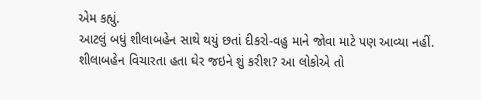એમ કહ્યું.
આટલું બધું શીલાબહેન સાથે થયું છતાં દીકરો-વહુ માને જોવા માટે પણ આવ્યા નહીં. શીલાબહેન વિચારતા હતા ઘેર જઇને શું કરીશ? આ લોકોએ તો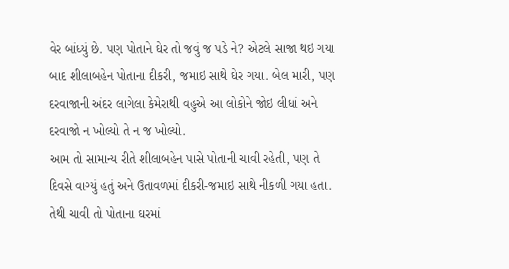વેર બાંધ્યું છે. પણ પોતાને ઘેર તો જવું જ પડે ને? એટલે સાજા થઇ ગયા બાદ શીલાબહેન પોતાના દીકરી, જમાઇ સાથે ઘેર ગયા. બેલ મારી, પણ દરવાજાની અંદર લાગેલા કેમેરાથી વહુએ આ લોકોને જોઇ લીધાં અને દરવાજો ન ખોલ્યો તે ન જ ખોલ્યો.
આમ તો સામાન્ય રીતે શીલાબહેન પાસે પોતાની ચાવી રહેતી, પણ તે દિવસે વાગ્યું હતું અને ઉતાવળમાં દીકરી-જમાઇ સાથે નીકળી ગયા હતા. તેથી ચાવી તો પોતાના ઘરમાં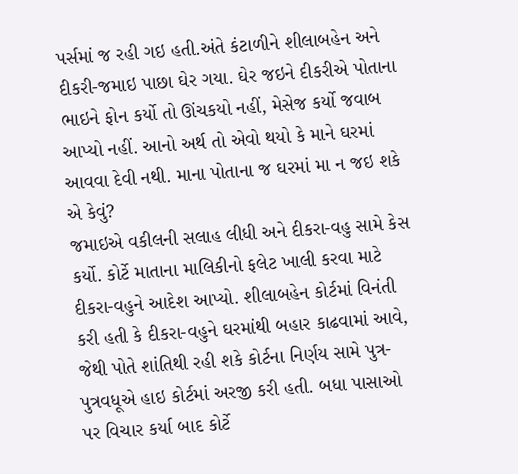પર્સમાં જ રહી ગઇ હતી.અંતે કંટાળીને શીલાબહેન અને દીકરી-જમાઇ પાછા ઘેર ગયા. ઘેર જઇને દીકરીએ પોતાના ભાઇને ફોન કર્યો તો ઊંચકયો નહીં, મેસેજ કર્યો જવાબ આપ્યો નહીં. આનો અર્થ તો એવો થયો કે માને ઘરમાં આવવા દેવી નથી. માના પોતાના જ ઘરમાં મા ન જઇ શકે એ કેવું?
જમાઇએ વકીલની સલાહ લીધી અને દીકરા-વહુ સામે કેસ કર્યો. કોર્ટે માતાના માલિકીનો ફલેટ ખાલી કરવા માટે દીકરા-વહુને આદેશ આપ્યો. શીલાબહેન કોર્ટમાં વિનંતી કરી હતી કે દીકરા-વહુને ઘરમાંથી બહાર કાઢવામાં આવે, જેથી પોતે શાંતિથી રહી શકે કોર્ટના નિર્ણય સામે પુત્ર-પુત્રવધૂએ હાઇ કોર્ટમાં અરજી કરી હતી. બધા પાસાઓ પર વિચાર કર્યા બાદ કોર્ટે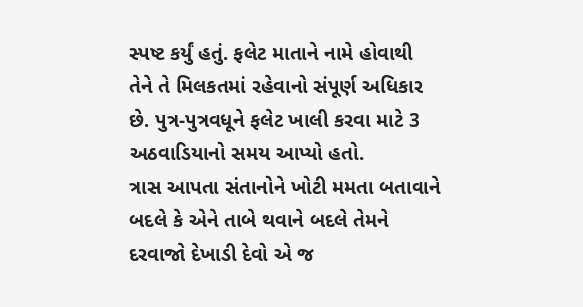સ્પષ્ટ કર્યું હતું. ફલેટ માતાને નામે હોવાથી તેને તે મિલકતમાં રહેવાનો સંપૂર્ણ અધિકાર છે. પુત્ર-પુત્રવધૂને ફલેટ ખાલી કરવા માટે 3 અઠવાડિયાનો સમય આપ્યો હતો.
ત્રાસ આપતા સંતાનોને ખોટી મમતા બતાવાને બદલે કે એને તાબે થવાને બદલે તેમને દરવાજો દેખાડી દેવો એ જ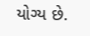યોગ્ય છે.